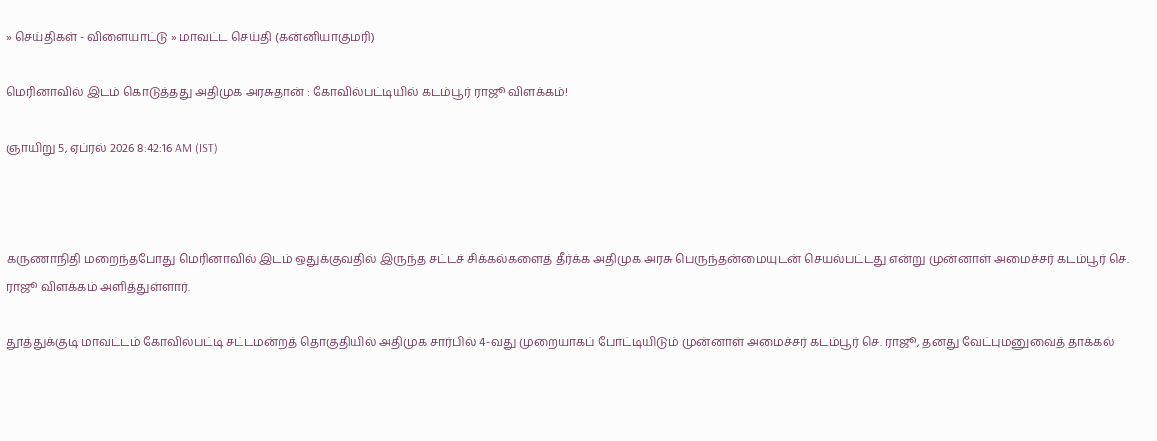» செய்திகள் - விளையாட்டு » மாவட்ட செய்தி (கன்னியாகுமரி)

மெரினாவில் இடம் கொடுத்தது அதிமுக அரசுதான் : கோவில்பட்டியில் கடம்பூர் ராஜூ விளக்கம்!

ஞாயிறு 5, ஏப்ரல் 2026 8:42:16 AM (IST)



கருணாநிதி மறைந்தபோது மெரினாவில் இடம் ஒதுக்குவதில் இருந்த சட்டச் சிக்கல்களைத் தீர்க்க அதிமுக அரசு பெருந்தன்மையுடன் செயல்பட்டது என்று முன்னாள் அமைச்சர் கடம்பூர் செ. ராஜூ விளக்கம் அளித்துள்ளார்.

தூத்துக்குடி மாவட்டம் கோவில்பட்டி சட்டமன்றத் தொகுதியில் அதிமுக சார்பில் 4-வது முறையாகப் போட்டியிடும் முன்னாள் அமைச்சர் கடம்பூர் செ. ராஜூ, தனது வேட்புமனுவைத் தாக்கல்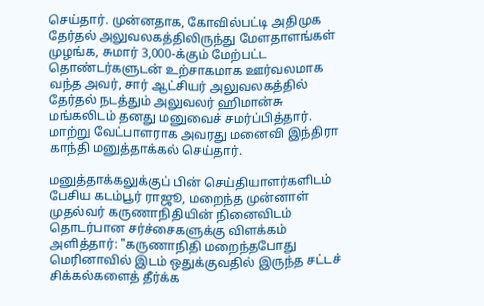செய்தார். முன்னதாக, கோவில்பட்டி அதிமுக தேர்தல் அலுவலகத்திலிருந்து மேளதாளங்கள் முழங்க, சுமார் 3,000-க்கும் மேற்பட்ட தொண்டர்களுடன் உற்சாகமாக ஊர்வலமாக வந்த அவர், சார் ஆட்சியர் அலுவலகத்தில் தேர்தல் நடத்தும் அலுவலர் ஹிமான்சு மங்கலிடம் தனது மனுவைச் சமர்ப்பித்தார். மாற்று வேட்பாளராக அவரது மனைவி இந்திரா காந்தி மனுத்தாக்கல் செய்தார்.

மனுத்தாக்கலுக்குப் பின் செய்தியாளர்களிடம் பேசிய கடம்பூர் ராஜூ, மறைந்த முன்னாள் முதல்வர் கருணாநிதியின் நினைவிடம் தொடர்பான சர்ச்சைகளுக்கு விளக்கம் அளித்தார்: "கருணாநிதி மறைந்தபோது மெரினாவில் இடம் ஒதுக்குவதில் இருந்த சட்டச் சிக்கல்களைத் தீர்க்க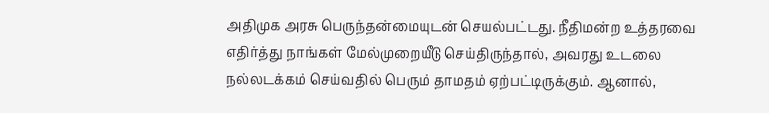அதிமுக அரசு பெருந்தன்மையுடன் செயல்பட்டது. நீதிமன்ற உத்தரவை எதிர்த்து நாங்கள் மேல்முறையீடு செய்திருந்தால், அவரது உடலை நல்லடக்கம் செய்வதில் பெரும் தாமதம் ஏற்பட்டிருக்கும். ஆனால்,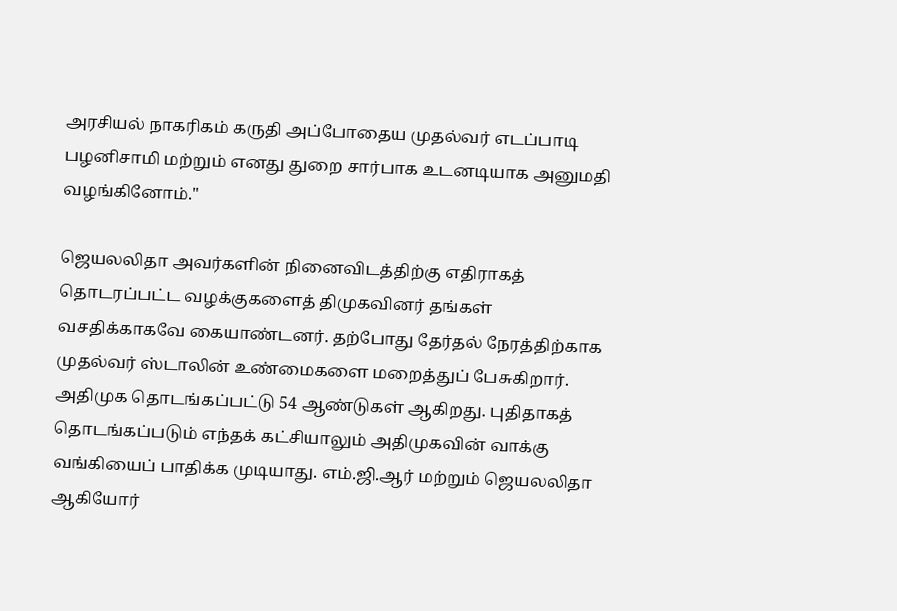அரசியல் நாகரிகம் கருதி அப்போதைய முதல்வர் எடப்பாடி பழனிசாமி மற்றும் எனது துறை சார்பாக உடனடியாக அனுமதி வழங்கினோம்."

ஜெயலலிதா அவர்களின் நினைவிடத்திற்கு எதிராகத் தொடரப்பட்ட வழக்குகளைத் திமுகவினர் தங்கள் வசதிக்காகவே கையாண்டனர். தற்போது தேர்தல் நேரத்திற்காக முதல்வர் ஸ்டாலின் உண்மைகளை மறைத்துப் பேசுகிறார். அதிமுக தொடங்கப்பட்டு 54 ஆண்டுகள் ஆகிறது. புதிதாகத் தொடங்கப்படும் எந்தக் கட்சியாலும் அதிமுகவின் வாக்கு வங்கியைப் பாதிக்க முடியாது. எம்.ஜி.ஆர் மற்றும் ஜெயலலிதா ஆகியோர்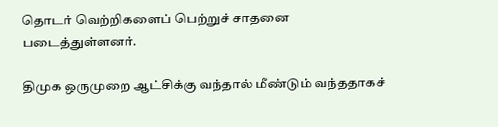தொடர் வெற்றிகளைப் பெற்றுச் சாதனை படைத்துள்ளனர்.

திமுக ஒருமுறை ஆட்சிக்கு வந்தால் மீண்டும் வந்ததாகச்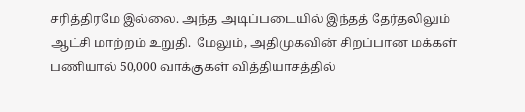சரித்திரமே இல்லை. அந்த அடிப்படையில் இந்தத் தேர்தலிலும் ஆட்சி மாற்றம் உறுதி.  மேலும், அதிமுகவின் சிறப்பான மக்கள் பணியால் 50,000 வாக்குகள் வித்தியாசத்தில்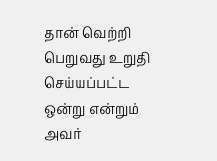தான் வெற்றி பெறுவது உறுதி செய்யப்பட்ட ஒன்று என்றும் அவர்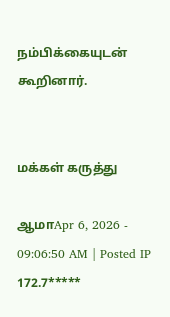நம்பிக்கையுடன் கூறினார்.


மக்கள் கருத்து

ஆமாApr 6, 2026 - 09:06:50 AM | Posted IP 172.7*****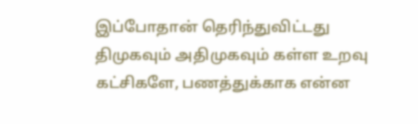இப்போதான் தெரிந்துவிட்டது திமுகவும் அதிமுகவும் கள்ள உறவு கட்சிகளே, பணத்துக்காக என்ன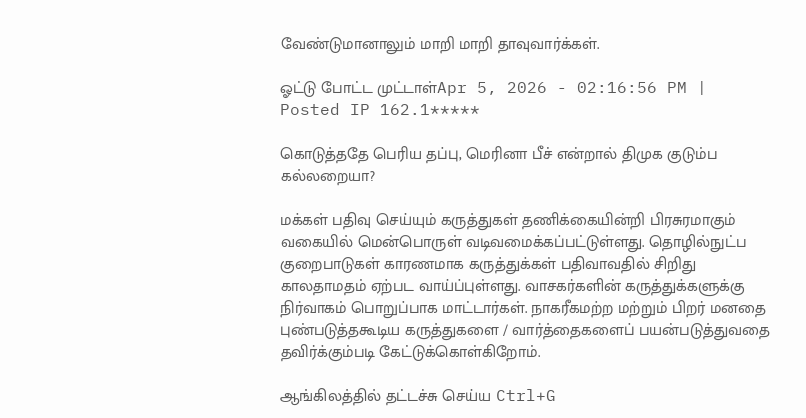வேண்டுமானாலும் மாறி மாறி தாவுவார்க்கள்.

ஓட்டு போட்ட முட்டாள்Apr 5, 2026 - 02:16:56 PM | Posted IP 162.1*****

கொடுத்ததே பெரிய தப்பு, மெரினா பீச் என்றால் திமுக குடும்ப கல்லறையா?

மக்கள் பதிவு செய்யும் கருத்துகள் தணிக்கையின்றி பிரசுரமாகும் வகையில் மென்பொருள் வடிவமைக்கப்பட்டுள்ளது. தொழில்நுட்ப குறைபாடுகள் காரணமாக கருத்துக்கள் பதிவாவதில் சிறிது காலதாமதம் ஏற்பட வாய்ப்புள்ளது. வாசகர்களின் கருத்துக்களுக்கு நிர்வாகம் பொறுப்பாக மாட்டார்கள். நாகரீகமற்ற மற்றும் பிறர் மனதை புண்படுத்தகூடிய கருத்துகளை / வார்த்தைகளைப் பயன்படுத்துவதை தவிர்க்கும்படி கேட்டுக்கொள்கிறோம்.

ஆங்கிலத்தில் தட்டச்சு செய்ய Ctrl+G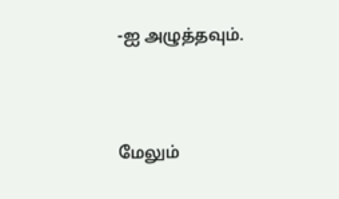-ஐ அழுத்தவும்.



மேலும்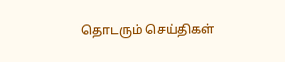தொடரும் செய்திகள்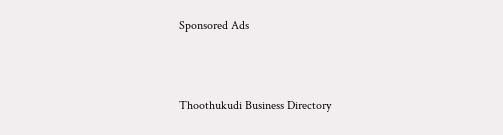Sponsored Ads



Thoothukudi Business Directory